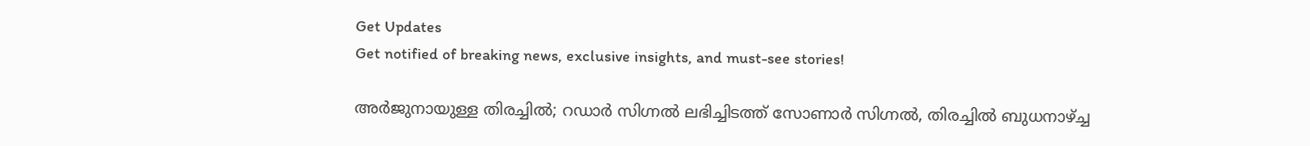Get Updates
Get notified of breaking news, exclusive insights, and must-see stories!

അര്‍ജുനായുള്ള തിരച്ചില്‍; റഡാര്‍ സിഗ്നല്‍ ലഭിച്ചിടത്ത് സോണാര്‍ സിഗ്നല്‍, തിരച്ചില്‍ ബുധനാഴ്ച്ച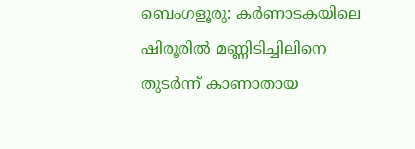ബെംഗളൂരു: കര്‍ണാടകയിലെ ഷിരൂരില്‍ മണ്ണിടിച്ചിലിനെ തുടര്‍ന്ന് കാണാതായ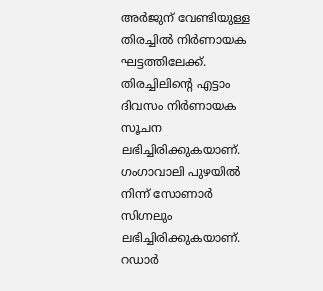അര്‍ജുന് വേണ്ടിയുള്ള തിരച്ചില്‍ നിര്‍ണായക ഘട്ടത്തിലേക്ക്. തിരച്ചിലിന്റെ എട്ടാം ദിവസം നിര്‍ണായക സൂചന ലഭിച്ചിരിക്കുകയാണ്. ഗംഗാവാലി പുഴയില്‍ നിന്ന് സോണാര്‍ സിഗ്നലും ലഭിച്ചിരിക്കുകയാണ്. റഡാര്‍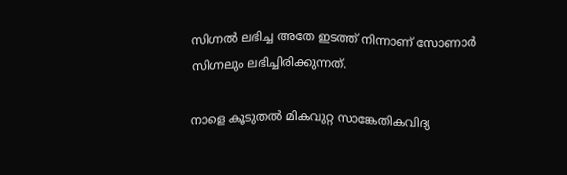സിഗ്നല്‍ ലഭിച്ച അതേ ഇടത്ത് നിന്നാണ് സോണാര്‍ സിഗ്നലും ലഭിച്ചിരിക്കുന്നത്.

നാളെ കൂടുതല്‍ മികവുറ്റ സാങ്കേതികവിദ്യ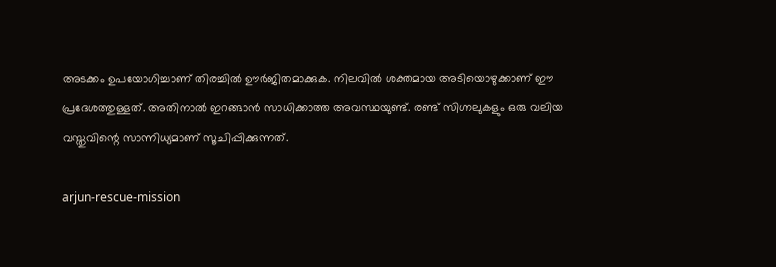അടക്കം ഉപയോഗിച്ചാണ് തിരച്ചില്‍ ഊര്‍ജിതമാക്കുക. നിലവില്‍ ശക്തമായ അടിയൊഴുക്കാണ് ഈ പ്രദേശത്തുള്ളത്. അതിനാല്‍ ഇറങ്ങാന്‍ സാധിക്കാത്ത അവസ്ഥയുണ്ട്. രണ്ട് സിഗ്നലുകളും ഒരു വലിയ വസ്തുവിന്റെ സാന്നിധ്യമാണ് സൂചിപ്പിക്കുന്നത്.

arjun-rescue-mission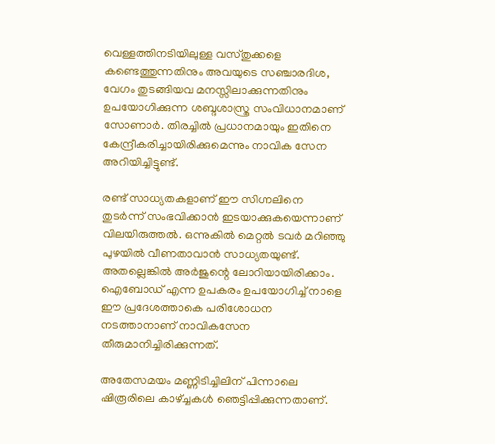വെള്ളത്തിനടിയിലുള്ള വസ്തുക്കളെ കണ്ടെത്തുന്നതിനും അവയുടെ സഞ്ചാരദിശ, വേഗം തുടങ്ങിയവ മനസ്സിലാക്കുന്നതിനും ഉപയോഗിക്കുന്ന ശബ്ദശാസ്ത്ര സംവിധാനമാണ് സോണാര്‍. തിരച്ചില്‍ പ്രധാനമായും ഇതിനെ കേന്ദ്രീകരിച്ചായിരിക്കുമെന്നും നാവിക സേന അറിയിച്ചിട്ടുണ്ട്.

രണ്ട് സാധ്യതകളാണ് ഈ സിഗ്നലിനെ തുടര്‍ന്ന് സംഭവിക്കാന്‍ ഇടയാക്കുകയെന്നാണ് വിലയിരുത്തല്‍. ഒന്നുകില്‍ മെറ്റല്‍ ടവര്‍ മറിഞ്ഞു പുഴയില്‍ വീണതാവാന്‍ സാധ്യതയുണ്ട്. അതല്ലെങ്കില്‍ അര്‍ജുന്റെ ലോറിയായിരിക്കാം. ഐബോഡ് എന്ന ഉപകരം ഉപയോഗിച്ച് നാളെ ഈ പ്രദേശത്താകെ പരിശോധന നടത്താനാണ് നാവികസേന തീരുമാനിച്ചിരിക്കുന്നത്.

അതേസമയം മണ്ണിടിച്ചിലിന് പിന്നാലെ ഷിരൂരിലെ കാഴ്ച്ചകള്‍ ഞെട്ടിപ്പിക്കുന്നതാണ്.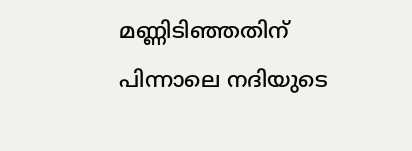മണ്ണിടിഞ്ഞതിന് പിന്നാലെ നദിയുടെ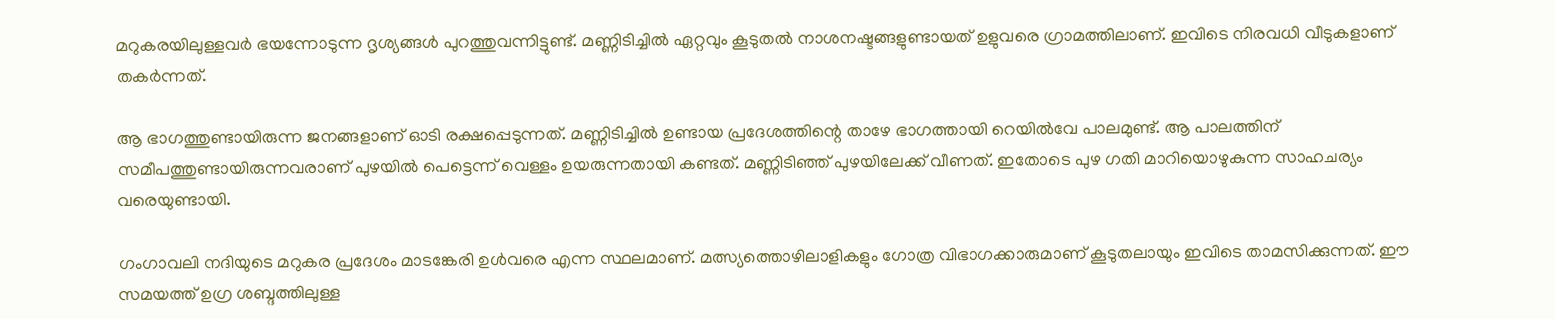മറുകരയിലുള്ളവര്‍ ഭയന്നോടുന്ന ദൃശ്യങ്ങള്‍ പുറത്തുവന്നിട്ടുണ്ട്. മണ്ണിടിച്ചില്‍ ഏറ്റവും കൂടുതല്‍ നാശനഷ്ടങ്ങളുണ്ടായത് ഉളുവരെ ഗ്രാമത്തിലാണ്. ഇവിടെ നിരവധി വീടുകളാണ് തകര്‍ന്നത്.

ആ ഭാഗത്തുണ്ടായിരുന്ന ജനങ്ങളാണ് ഓടി രക്ഷപ്പെടുന്നത്. മണ്ണിടിച്ചില്‍ ഉണ്ടായ പ്രദേശത്തിന്റെ താഴേ ഭാഗത്തായി റെയില്‍വേ പാലമുണ്ട്. ആ പാലത്തിന് സമീപത്തുണ്ടായിരുന്നവരാണ് പുഴയില്‍ പെട്ടെന്ന് വെള്ളം ഉയരുന്നതായി കണ്ടത്. മണ്ണിടിഞ്ഞ് പുഴയിലേക്ക് വീണത്. ഇതോടെ പുഴ ഗതി മാറിയൊഴുകുന്ന സാഹചര്യം വരെയുണ്ടായി.

ഗംഗാവലി നദിയുടെ മറുകര പ്രദേശം മാടങ്കേരി ഉള്‍വരെ എന്ന സ്ഥലമാണ്. മത്സ്യത്തൊഴിലാളികളും ഗോത്ര വിഭാഗക്കാരുമാണ് കൂടുതലായും ഇവിടെ താമസിക്കുന്നത്. ഈ സമയത്ത് ഉഗ്ര ശബ്ദത്തിലുള്ള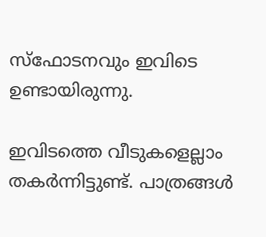സ്‌ഫോടനവും ഇവിടെ ഉണ്ടായിരുന്നു.

ഇവിടത്തെ വീടുകളെല്ലാം തകര്‍ന്നിട്ടുണ്ട്. പാത്രങ്ങള്‍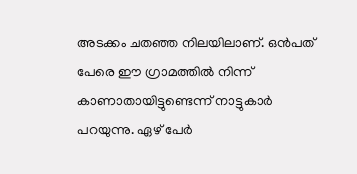അടക്കം ചതഞ്ഞ നിലയിലാണ്. ഒന്‍പത് പേരെ ഈ ഗ്രാമത്തില്‍ നിന്ന് കാണാതായിട്ടുണ്ടെന്ന് നാട്ടുകാര്‍ പറയുന്നു. ഏഴ് പേര്‍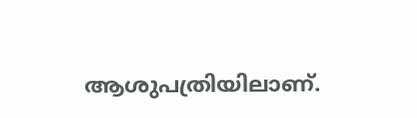ആശുപത്രിയിലാണ്.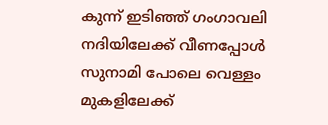കുന്ന് ഇടിഞ്ഞ് ഗംഗാവലി നദിയിലേക്ക് വീണപ്പോള്‍ സുനാമി പോലെ വെള്ളം മുകളിലേക്ക്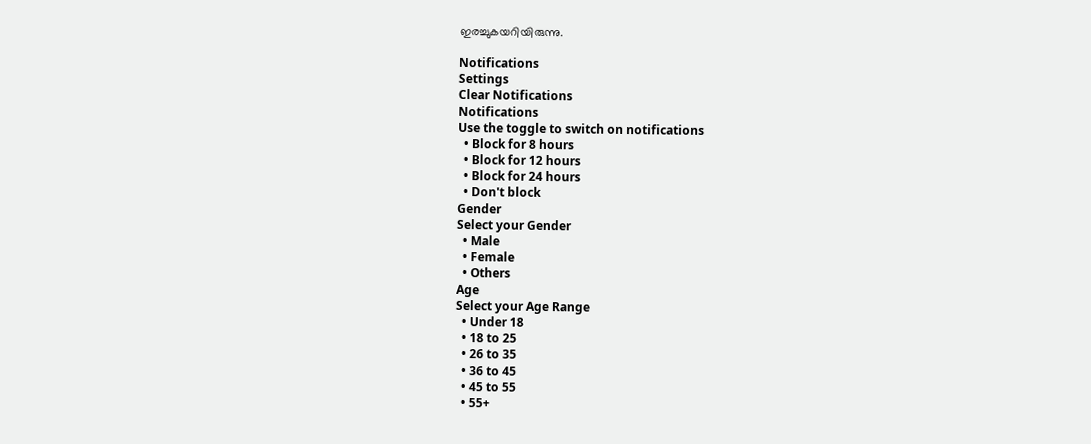ഇരച്ചുകയറിയിരുന്നു.

Notifications
Settings
Clear Notifications
Notifications
Use the toggle to switch on notifications
  • Block for 8 hours
  • Block for 12 hours
  • Block for 24 hours
  • Don't block
Gender
Select your Gender
  • Male
  • Female
  • Others
Age
Select your Age Range
  • Under 18
  • 18 to 25
  • 26 to 35
  • 36 to 45
  • 45 to 55
  • 55+